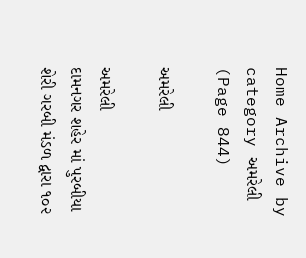Home Archive by category અમરેલી (Page 844)

અમરેલી

અમરેલી
દામનગર શહેર માં પુરબીયા શેરી ગરબી મંડળ દ્વારા ૧૦૨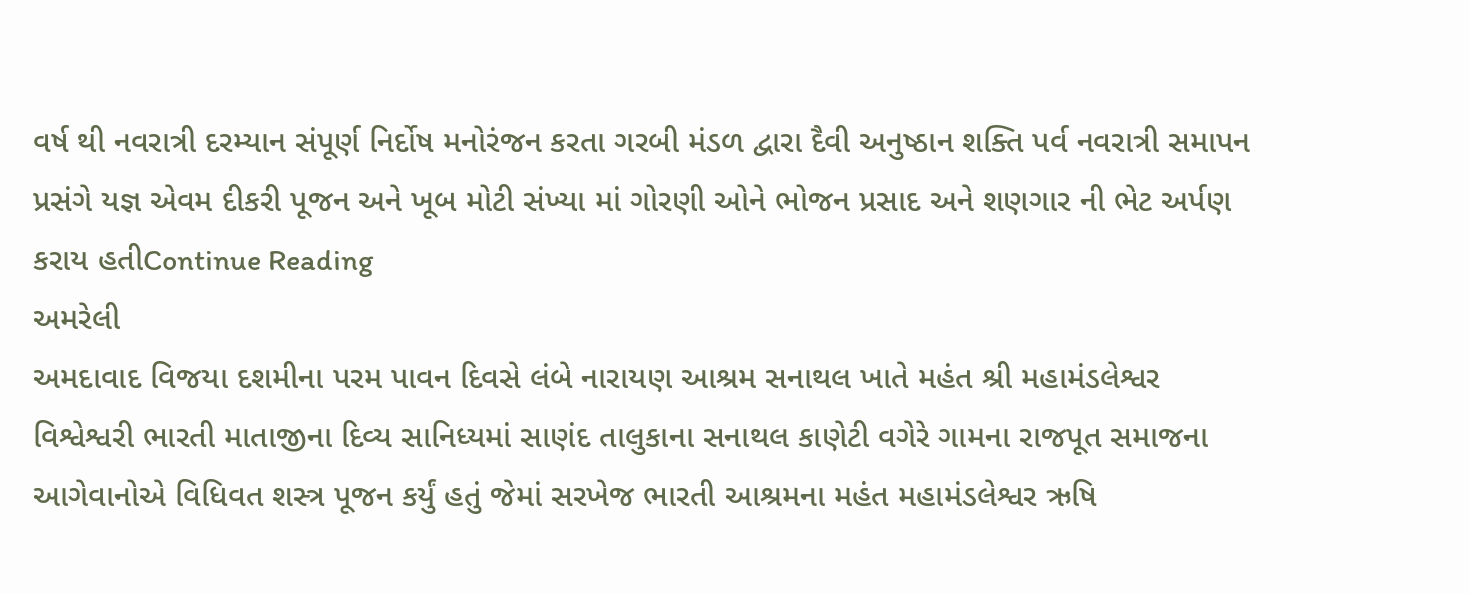વર્ષ થી નવરાત્રી દરમ્યાન સંપૂર્ણ નિર્દોષ મનોરંજન કરતા ગરબી મંડળ દ્વારા દૈવી અનુષ્ઠાન શક્તિ પર્વ નવરાત્રી સમાપન પ્રસંગે યજ્ઞ એવમ દીકરી પૂજન અને ખૂબ મોટી સંખ્યા માં ગોરણી ઓને ભોજન પ્રસાદ અને શણગાર ની ભેટ અર્પણ કરાય હતીContinue Reading
અમરેલી
અમદાવાદ વિજયા દશમીના પરમ પાવન દિવસે લંબે નારાયણ આશ્રમ સનાથલ ખાતે મહંત શ્રી મહામંડલેશ્વર વિશ્વેશ્વરી ભારતી માતાજીના દિવ્ય સાનિધ્યમાં સાણંદ તાલુકાના સનાથલ કાણેટી વગેરે ગામના રાજપૂત સમાજના આગેવાનોએ વિધિવત શસ્ત્ર પૂજન કર્યું હતું જેમાં સરખેજ ભારતી આશ્રમના મહંત મહામંડલેશ્વર ઋષિ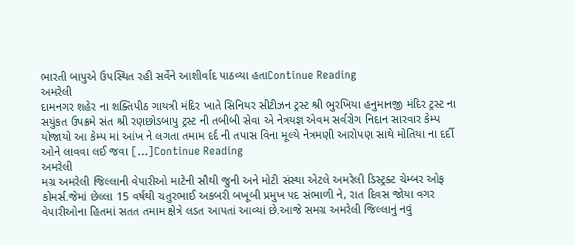ભારતી બાપુએ ઉપસ્થિત રહી સર્વેને આશીર્વાદ પાઠવ્યા હતાContinue Reading
અમરેલી
દામનગર શહેર ના શક્તિપીઠ ગાયત્રી મંદિર ખાતે સિનિયર સીટીઝન ટ્રસ્ટ શ્રી ભુરખિયા હનુમાનજી મંદિર ટ્રસ્ટ ના સયુંકત ઉપક્રમે સંત શ્રી રણછોડબાપુ ટ્રસ્ટ ની તબીબી સેવા એ નેત્રયજ્ઞ એવમ સર્વરોગ નિદાન સારવાર કેમ્પ યોજાયો આ કેમ્પ માં આંખ ને લગતા તમામ દર્દ ની તપાસ વિના મૂલ્યે નેત્રમણી આરોપણ સાથે મોતિયા ના દર્દી ઓને લાવવા લઈ જવા […]Continue Reading
અમરેલી
મગ્ર અમરેલી જિલ્લાની વેપારીઓ માટેની સૌથી જુની અને મોટી સંસ્થા એટલે અમરેલી ડિસ્ટ્રક્ટ ચેમ્બર ઓફ કોમર્સ.જેમાં છેલ્લા 15 વર્ષથી ચતુરભાઈ અકબરી બખૂબી પ્રમુખ પદ સંભાળી ને, રાત દિવસ જોયા વગર વેપારીઓના હિતમાં સતત તમામ ક્ષેત્રે લડત આપતાં આવ્યાં છે.આજે સમગ્ર અમરેલી જિલ્લાનું નવું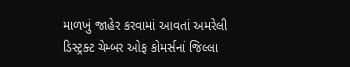માળખું જાહેર કરવામાં આવતાં અમરેલી ડિસ્ટ્રક્ટ ચેમ્બર ઓફ કોમર્સનાં જિલ્લા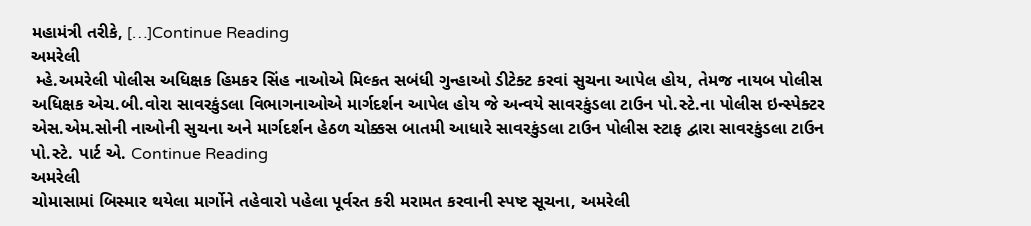મહામંત્રી તરીકે, […]Continue Reading
અમરેલી
 મ્હે.અમરેલી પોલીસ અધિક્ષક હિમકર સિંહ નાઓએ મિલ્કત સબંધી ગુન્હાઓ ડીટેક્ટ કરવાં સુચના આપેલ હોય, તેમજ નાયબ પોલીસ અધિક્ષક એચ.બી.વોરા સાવરકુંડલા વિભાગનાઓએ માર્ગદર્શન આપેલ હોય જે અન્વયે સાવરકુંડલા ટાઉન પો.સ્ટે.ના પોલીસ ઇન્સ્પેક્ટર એસ.એમ.સોની નાઓની સુચના અને માર્ગદર્શન હેઠળ ચોક્કસ બાતમી આધારે સાવરકુંડલા ટાઉન પોલીસ સ્ટાફ દ્વારા સાવરકુંડલા ટાઉન પો.સ્ટે. પાર્ટ એ. Continue Reading
અમરેલી
ચોમાસામાં બિસ્માર થયેલા માર્ગોને તહેવારો પહેલા પૂર્વરત કરી મરામત કરવાની સ્પષ્ટ સૂચના, અમરેલી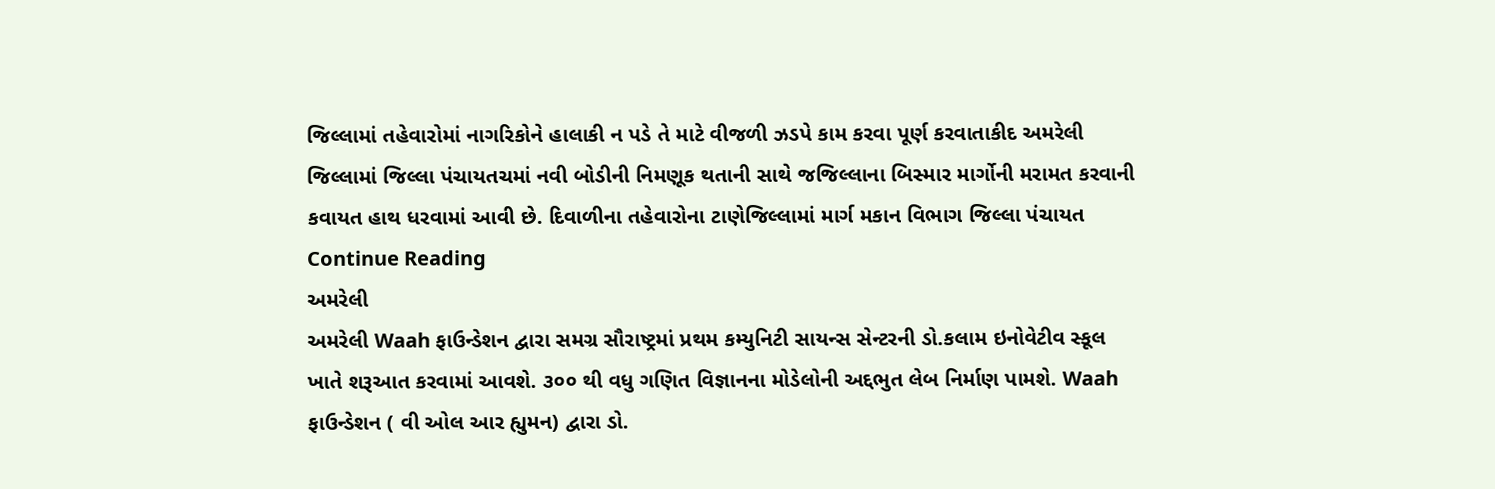જિલ્લામાં તહેવારોમાં નાગરિકોને હાલાકી ન પડે તે માટે વીજળી ઝડપે કામ કરવા પૂર્ણ કરવાતાકીદ અમરેલી જિલ્લામાં જિલ્લા પંચાયતચમાં નવી બોડીની નિમણૂક થતાની સાથે જજિલ્લાના બિસ્માર માર્ગોની મરામત કરવાની કવાયત હાથ ધરવામાં આવી છે. દિવાળીના તહેવારોના ટાણેજિલ્લામાં માર્ગ મકાન વિભાગ જિલ્લા પંચાયત Continue Reading
અમરેલી
અમરેલી Waah ફાઉન્ડેશન દ્વારા સમગ્ર સૌરાષ્ટ્રમાં પ્રથમ કમ્યુનિટી સાયન્સ સેન્ટરની ડો.કલામ ઇનોવેટીવ સ્કૂલ ખાતે શરૂઆત કરવામાં આવશે. ૩૦૦ થી વધુ ગણિત વિજ્ઞાનના મોડેલોની અદ્દભુત લેબ નિર્માણ પામશે. Waah ફાઉન્ડેશન ( વી ઓલ આર હ્યુમન) દ્વારા ડો.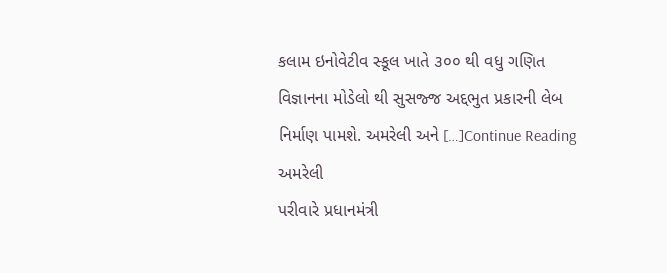કલામ ઇનોવેટીવ સ્કૂલ ખાતે ૩૦૦ થી વધુ ગણિત વિજ્ઞાનના મોડેલો થી સુસજ્જ અદ્દભુત પ્રકારની લેબ નિર્માણ પામશે. અમરેલી અને […]Continue Reading
અમરેલી
પરીવારે પ્રધાનમંત્રી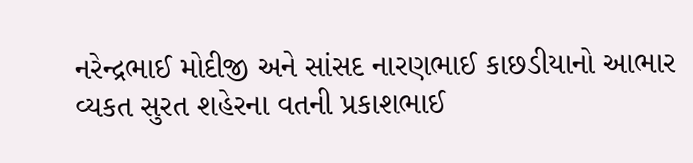નરેન્દ્રભાઈ મોદીજી અને સાંસદ નારણભાઈ કાછડીયાનો આભાર વ્યકત સુરત શહેરના વતની પ્રકાશભાઈ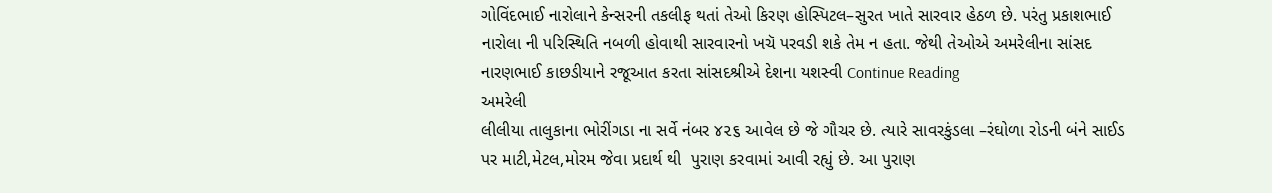ગોવિંદભાઈ નારોલાને કેન્સરની તકલીફ થતાં તેઓ કિરણ હોસ્પિટલ–સુરત ખાતે સારવાર હેઠળ છે. પરંતુ પ્રકાશભાઈ નારોલા ની પરિસ્થિતિ નબળી હોવાથી સારવારનો ખચૅ પરવડી શકે તેમ ન હતા. જેથી તેઓએ અમરેલીના સાંસદ નારણભાઈ કાછડીયાને રજૂઆત કરતા સાંસદશ્રીએ દેશના યશસ્વી Continue Reading
અમરેલી
લીલીયા તાલુકાના ભોરીંગડા ના સર્વે નંબર ૪૨૬ આવેલ છે જે ગૌચર છે. ત્યારે સાવરકુંડલા –રંઘોળા રોડની બંને સાઈડ પર માટી,મેટલ,મોરમ જેવા પ્રદાર્થ થી  પુરાણ કરવામાં આવી રહ્યું છે. આ પુરાણ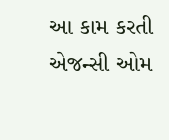આ કામ કરતી એજન્સી ઓમ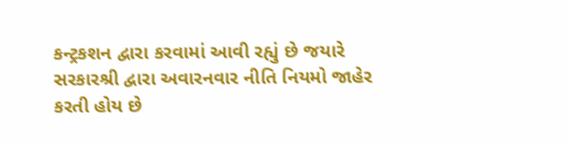કન્ટ્રકશન દ્વારા કરવામાં આવી રહ્યું છે જયારે સરકારશ્રી દ્વારા અવારનવાર નીતિ નિયમો જાહેર કરતી હોય છે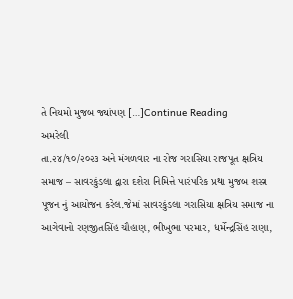તે નિયમો મુજબ જ્યાંપણ […]Continue Reading
અમરેલી
તા.૨૪/૧૦/૨૦૨૩ અને મંગળવાર ના રોજ ગરાસિયા રાજપૂત ક્ષત્રિય સમાજ – સાવરકુંડલા દ્વારા દશેરા નિમિત્તે પારંપરિક પ્રથા મુજબ શસ્ત્ર પૂજન નું આયોજન કરેલ.જેમાં સાવરકુંડલા ગરાસિયા ક્ષત્રિય સમાજ ના આગેવાનો રણજીતસિંહ ચૌહાણ, ભીખુભા પરમાર, ધર્મેન્દ્રસિંહ રાણા,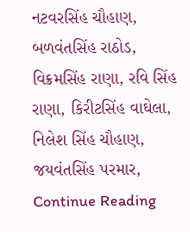નટવરસિંહ ચૌહાણ, બળવંતસિંહ રાઠોડ, વિક્રમસિંહ રાણા, રવિ સિંહ રાણા, કિરીટસિંહ વાઘેલા, નિલેશ સિંહ ચૌહાણ, જયવંતસિંહ પરમાર, Continue Reading